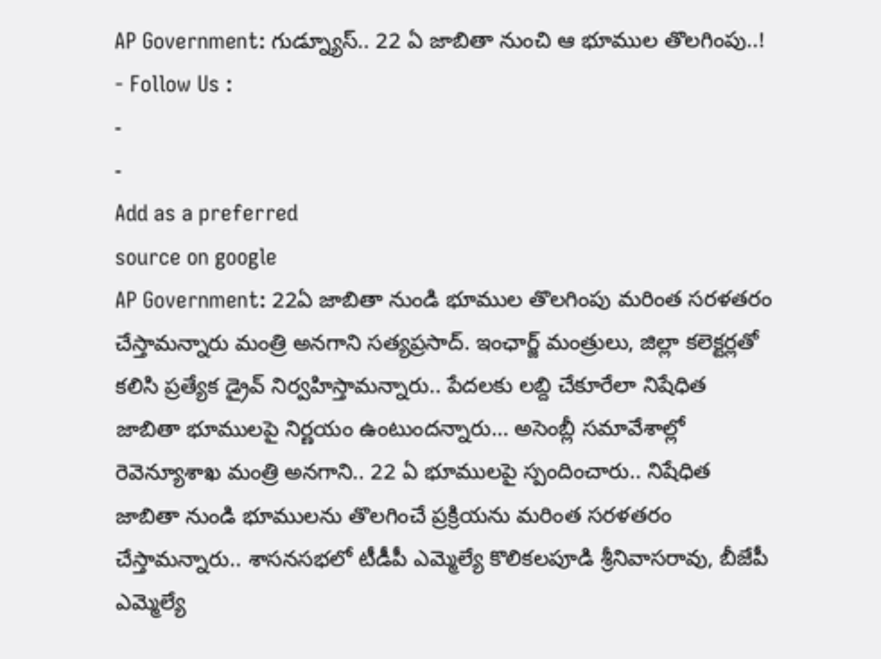AP Government: గుడ్న్యూస్.. 22 ఏ జాబితా నుంచి ఆ భూముల తొలగింపు..!
- Follow Us :
-
-
Add as a preferred
source on google
AP Government: 22ఏ జాబితా నుండి భూముల తొలగింపు మరింత సరళతరం చేస్తామన్నారు మంత్రి అనగాని సత్యప్రసాద్. ఇంఛార్జ్ మంత్రులు, జిల్లా కలెక్టర్లతో కలిసి ప్రత్యేక డ్రైవ్ నిర్వహిస్తామన్నారు.. పేదలకు లబ్ది చేకూరేలా నిషేధిత జాబితా భూములపై నిర్ణయం ఉంటుందన్నారు… అసెంబ్లీ సమావేశాల్లో రెవెన్యూశాఖ మంత్రి అనగాని.. 22 ఏ భూములపై స్పందించారు.. నిషేధిత జాబితా నుండి భూములను తొలగించే ప్రక్రియను మరింత సరళతరం చేస్తామన్నారు.. శాసనసభలో టీడీపీ ఎమ్మెల్యే కొలికలపూడి శ్రీనివాసరావు, బీజేపీ ఎమ్మెల్యే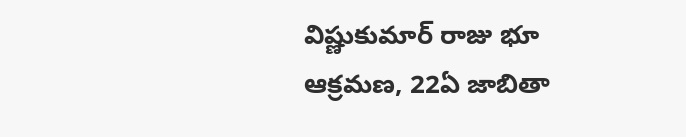విష్ణుకుమార్ రాజు భూ ఆక్రమణ, 22ఏ జాబితా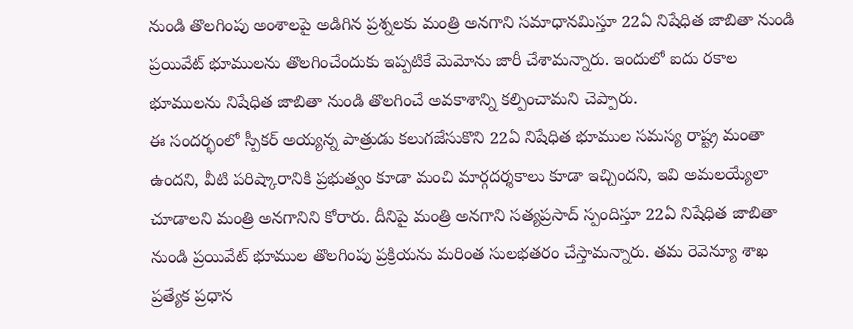నుండి తొలగింపు అంశాలపై అడిగిన ప్రశ్నలకు మంత్రి అనగాని సమాధానమిస్తూ 22ఏ నిషేధిత జాబితా నుండి ప్రయివేట్ భూములను తొలగించేందుకు ఇప్పటికే మెమోను జారీ చేశామన్నారు. ఇందులో ఐదు రకాల భూములను నిషేధిత జాబితా నుండి తొలగించే అవకాశాన్ని కల్పించామని చెప్పారు.
ఈ సందర్భంలో స్పీకర్ అయ్యన్న పాత్రుడు కలుగజేసుకొని 22ఏ నిషేధిత భూముల సమస్య రాష్ట్ర మంతా ఉందని, వీటి పరిష్కారానికి ప్రభుత్వం కూడా మంచి మార్గదర్శకాలు కూడా ఇచ్చిందని, ఇవి అమలయ్యేలా చూడాలని మంత్రి అనగానిని కోరారు. దీనిపై మంత్రి అనగాని సత్యప్రసాద్ స్పందిస్తూ 22ఏ నిషేధిత జాబితా నుండి ప్రయివేట్ భూముల తొలగింపు ప్రక్రియను మరింత సులభతరం చేస్తామన్నారు. తమ రెవెన్యూ శాఖ ప్రత్యేక ప్రధాన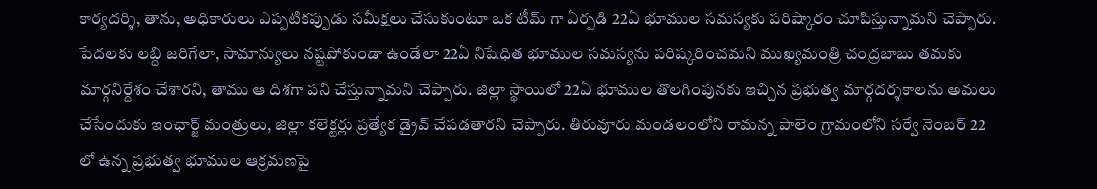కార్యదర్శి, తాను, అధికారులు ఎప్పటికప్పుడు సమీక్షలు చేసుకుంటూ ఒక టీమ్ గా ఏర్పడి 22ఏ భూముల సమస్యకు పరిష్కారం చూపిస్తున్నామని చెప్పారు. పేదలకు లబ్ది జరిగేలా, సామాన్యులు నష్టపోకుండా ఉండేలా 22ఏ నిషేధిత భూముల సమస్యను పరిష్కరించమని ముఖ్యమంత్రి చంద్రబాబు తమకు మార్గనిర్దేశం చేశారని, తాము ఆ దిశగా పని చేస్తున్నామని చెప్పారు. జిల్లా స్థాయిలో 22ఏ భూముల తొలగింపునకు ఇచ్చిన ప్రభుత్వ మార్గదర్శకాలను అమలు చేసేందుకు ఇంఛార్జ్ మంత్రులు, జిల్లా కలెక్టర్లు ప్రత్యేక డ్రైవ్ చేపడతారని చెప్పారు. తిరువూరు మండలంలోని రామన్న పాలెం గ్రామంలోని సర్వే నెంబర్ 22 లో ఉన్న ప్రభుత్వ భూముల ఆక్రమణపై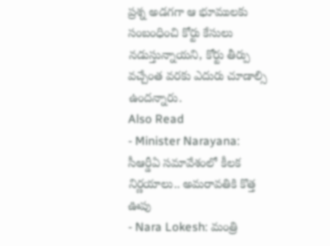ప్రశ్న అడగగా ఆ భూములకు సంబంధించి కోర్టు కేసులు నడుస్తున్నాయని, కోర్టు తీర్పు వచ్చేంత వరకు ఎదురు చూడాల్సి ఉందన్నారు.
Also Read
- Minister Narayana: సీఆర్డీఏ సమావేశంలో కీలక నిర్ణయాలు.. అమరావతికి కొత్త ఊపు
- Nara Lokesh: మంత్రి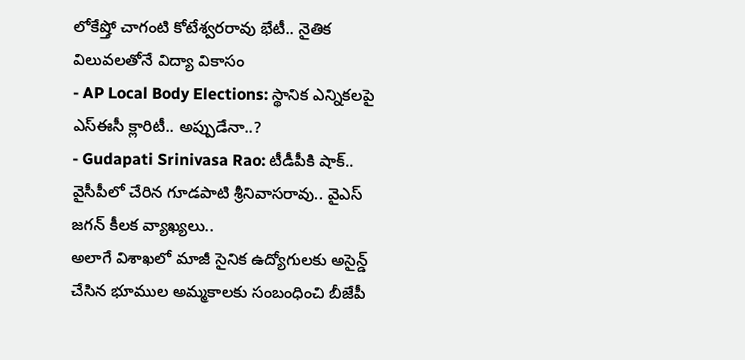లోకేష్తో చాగంటి కోటేశ్వరరావు భేటీ.. నైతిక విలువలతోనే విద్యా వికాసం
- AP Local Body Elections: స్థానిక ఎన్నికలపై ఎస్ఈసీ క్లారిటీ.. అప్పుడేనా..?
- Gudapati Srinivasa Rao: టీడీపీకి షాక్.. వైసీపీలో చేరిన గూడపాటి శ్రీనివాసరావు.. వైఎస్ జగన్ కీలక వ్యాఖ్యలు..
అలాగే విశాఖలో మాజీ సైనిక ఉద్యోగులకు అసైన్డ్ చేసిన భూముల అమ్మకాలకు సంబంధించి బీజేపీ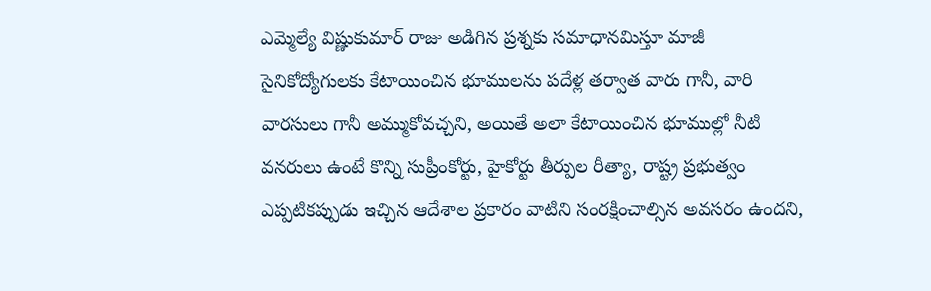ఎమ్మెల్యే విష్ణుకుమార్ రాజు అడిగిన ప్రశ్నకు సమాధానమిస్తూ మాజీ సైనికోద్యోగులకు కేటాయించిన భూములను పదేళ్ల తర్వాత వారు గానీ, వారి వారసులు గానీ అమ్ముకోవచ్చని, అయితే అలా కేటాయించిన భూముల్లో నీటి వనరులు ఉంటే కొన్ని సుప్రీంకోర్టు, హైకోర్టు తీర్పుల రీత్యా, రాష్ట్ర ప్రభుత్వం ఎప్పటికప్పుడు ఇచ్చిన ఆదేశాల ప్రకారం వాటిని సంరక్షించాల్సిన అవసరం ఉందని,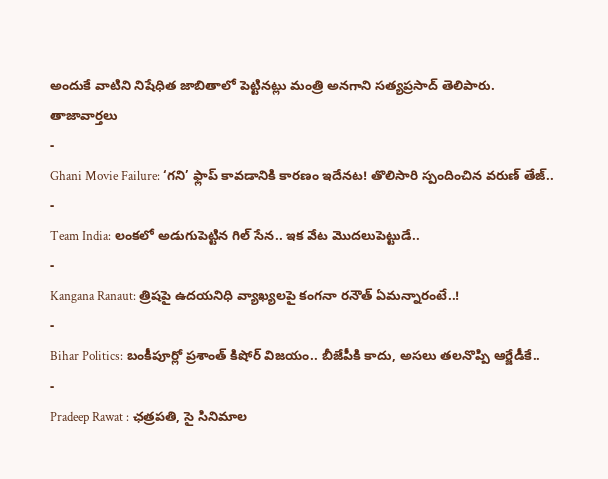అందుకే వాటిని నిషేధిత జాబితాలో పెట్టినట్లు మంత్రి అనగాని సత్యప్రసాద్ తెలిపారు.
తాజావార్తలు
-
Ghani Movie Failure: ‘గని’ ఫ్లాప్ కావడానికి కారణం ఇదేనట! తొలిసారి స్పందించిన వరుణ్ తేజ్..
-
Team India: లంకలో అడుగుపెట్టిన గిల్ సేన.. ఇక వేట మొదలుపెట్టుడే..
-
Kangana Ranaut: త్రిషపై ఉదయనిధి వ్యాఖ్యలపై కంగనా రనౌత్ ఏమన్నారంటే..!
-
Bihar Politics: బంకీపూర్లో ప్రశాంత్ కిషోర్ విజయం.. బీజేపీకి కాదు, అసలు తలనొప్పి ఆర్జేడీకే..
-
Pradeep Rawat : ఛత్రపతి, సై సినిమాల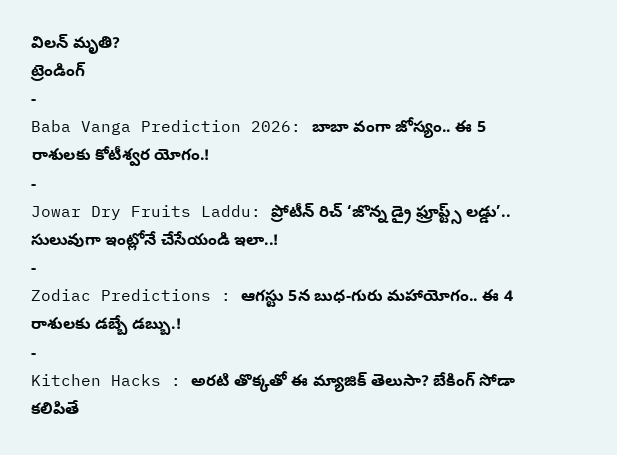విలన్ మృతి?
ట్రెండింగ్
-
Baba Vanga Prediction 2026: బాబా వంగా జోస్యం.. ఈ 5 రాశులకు కోటీశ్వర యోగం.!
-
Jowar Dry Fruits Laddu: ప్రోటీన్ రిచ్ ‘జొన్న డ్రై ఫ్రూప్ట్స్ లడ్డు’.. సులువుగా ఇంట్లోనే చేసేయండి ఇలా..!
-
Zodiac Predictions : ఆగస్టు 5న బుధ-గురు మహాయోగం.. ఈ 4 రాశులకు డబ్బే డబ్బు.!
-
Kitchen Hacks : అరటి తొక్కతో ఈ మ్యాజిక్ తెలుసా? బేకింగ్ సోడా కలిపితే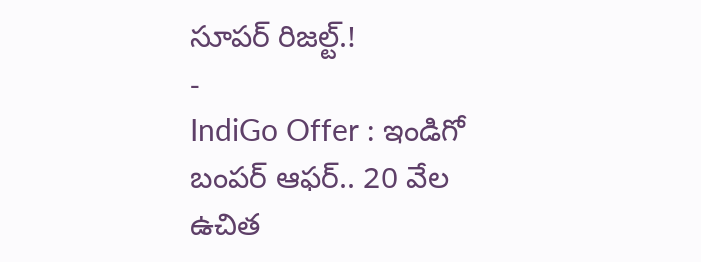సూపర్ రిజల్ట్.!
-
IndiGo Offer : ఇండిగో బంపర్ ఆఫర్.. 20 వేల ఉచిత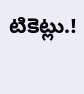టికెట్లు.!